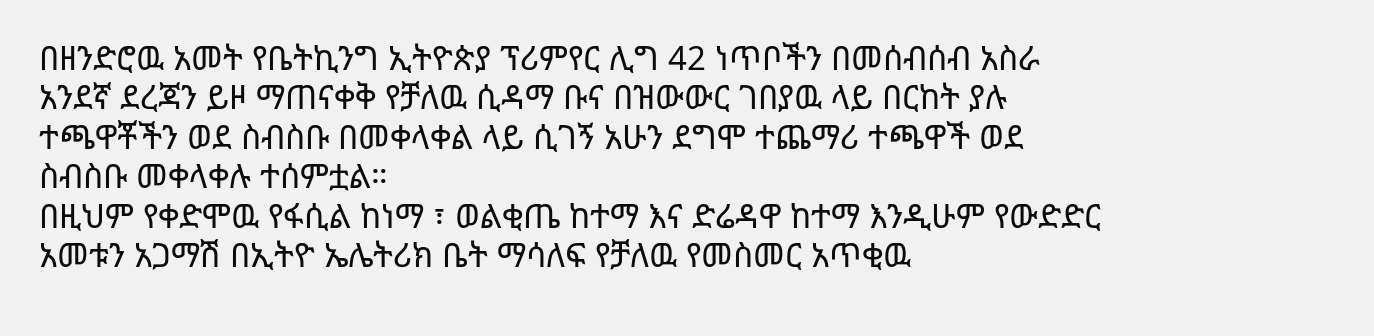በዘንድሮዉ አመት የቤትኪንግ ኢትዮጵያ ፕሪምየር ሊግ 42 ነጥቦችን በመሰብሰብ አስራ አንደኛ ደረጃን ይዞ ማጠናቀቅ የቻለዉ ሲዳማ ቡና በዝውውር ገበያዉ ላይ በርከት ያሉ ተጫዋቾችን ወደ ስብስቡ በመቀላቀል ላይ ሲገኝ አሁን ደግሞ ተጨማሪ ተጫዋች ወደ ስብስቡ መቀላቀሉ ተሰምቷል።
በዚህም የቀድሞዉ የፋሲል ከነማ ፣ ወልቂጤ ከተማ እና ድሬዳዋ ከተማ እንዲሁም የውድድር አመቱን አጋማሽ በኢትዮ ኤሌትሪክ ቤት ማሳለፍ የቻለዉ የመስመር አጥቂዉ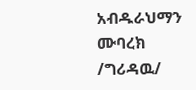አብዱራህማን ሙባረክ /ግሪዳዉ/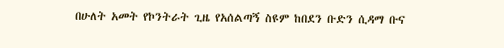በሁለት አመት የኮንትራት ጊዜ የአሰልጣኝ ስዩም ከበደን ቡድን ሲዳማ ቡና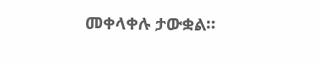መቀላቀሉ ታውቋል።